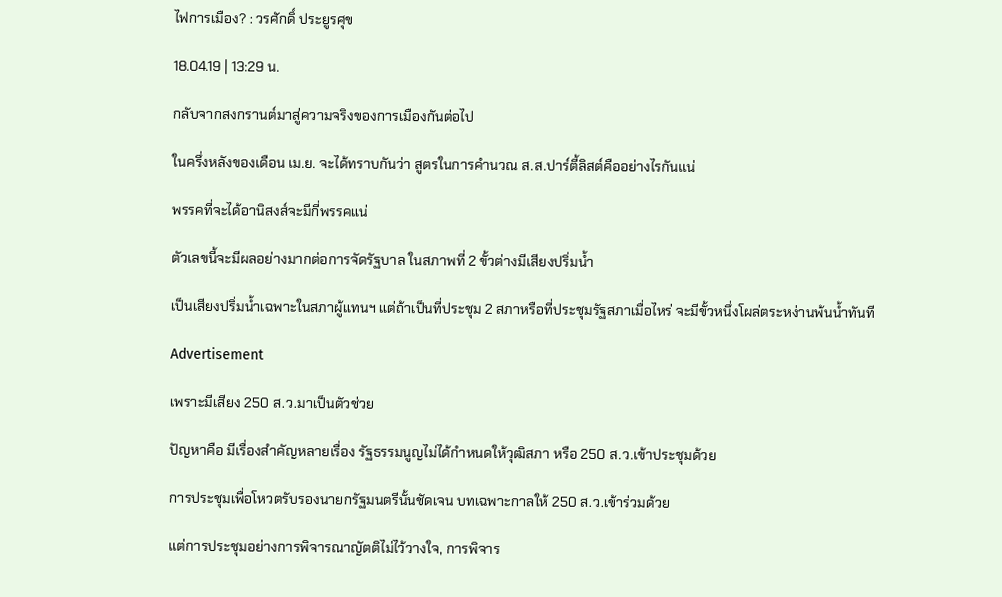ไฟการเมือง? : วรศักดิ์ ประยูรศุข

18.04.19 | 13:29 น.

กลับจากสงกรานต์มาสู่ความจริงของการเมืองกันต่อไป

ในครึ่งหลังของเดือน เม.ย. จะได้ทราบกันว่า สูตรในการคำนวณ ส.ส.ปาร์ตี้ลิสต์คืออย่างไรกันแน่

พรรคที่จะได้อานิสงส์จะมีกี่พรรคแน่

ตัวเลขนี้จะมีผลอย่างมากต่อการจัดรัฐบาล ในสภาพที่ 2 ขั้วต่างมีเสียงปริ่มน้ำ

เป็นเสียงปริ่มน้ำเฉพาะในสภาผู้แทนฯ แต่ถ้าเป็นที่ประชุม 2 สภาหรือที่ประชุมรัฐสภาเมื่อไหร่ จะมีขั้วหนึ่งโผล่ตระหง่านพ้นน้ำทันที

Advertisement

เพราะมีเสียง 250 ส.ว.มาเป็นตัวช่วย

ปัญหาคือ มีเรื่องสำคัญหลายเรื่อง รัฐธรรมนูญไม่ได้กำหนดให้วุฒิสภา หรือ 250 ส.ว.เข้าประชุมด้วย

การประชุมเพื่อโหวตรับรองนายกรัฐมนตรีนั้นชัดเจน บทเฉพาะกาลให้ 250 ส.ว.เข้าร่วมด้วย

แต่การประชุมอย่างการพิจารณาญัตติไม่ไว้วางใจ, การพิจาร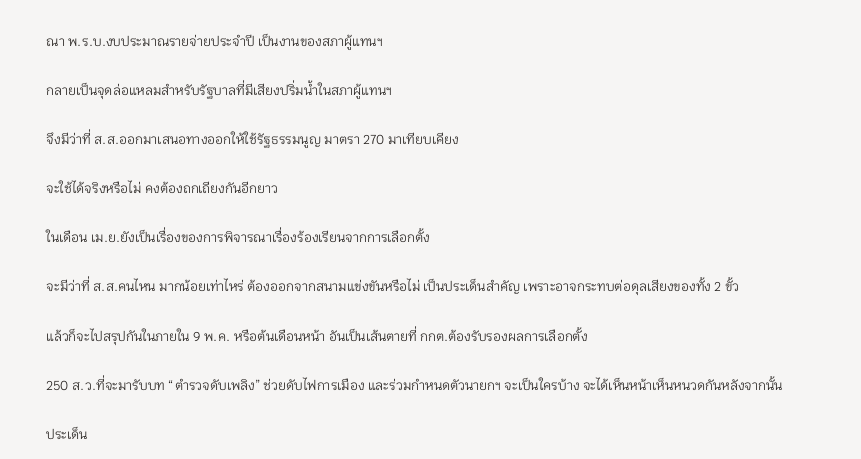ณา พ.ร.บ.งบประมาณรายจ่ายประจำปี เป็นงานของสภาผู้แทนฯ

กลายเป็นจุดล่อแหลมสำหรับรัฐบาลที่มีเสียงปริ่มน้ำในสภาผู้แทนฯ

จึงมีว่าที่ ส.ส.ออกมาเสนอทางออกให้ใช้รัฐธรรมนูญ มาตรา 270 มาเทียบเคียง

จะใช้ได้จริงหรือไม่ คงต้องถกเถียงกันอีกยาว

ในเดือน เม.ย.ยังเป็นเรื่องของการพิจารณาเรื่องร้องเรียนจากการเลือกตั้ง

จะมีว่าที่ ส.ส.คนไหน มากน้อยเท่าไหร่ ต้องออกจากสนามแข่งขันหรือไม่ เป็นประเด็นสำคัญ เพราะอาจกระทบต่อดุลเสียงของทั้ง 2 ขั้ว

แล้วก็จะไปสรุปกันในภายใน 9 พ.ค. หรือต้นเดือนหน้า อันเป็นเส้นตายที่ กกต.ต้องรับรองผลการเลือกตั้ง

250 ส.ว.ที่จะมารับบท “ตำรวจดับเพลิง” ช่วยดับไฟการเมือง และร่วมกำหนดตัวนายกฯ จะเป็นใครบ้าง จะได้เห็นหน้าเห็นหนวดกันหลังจากนั้น

ประเด็น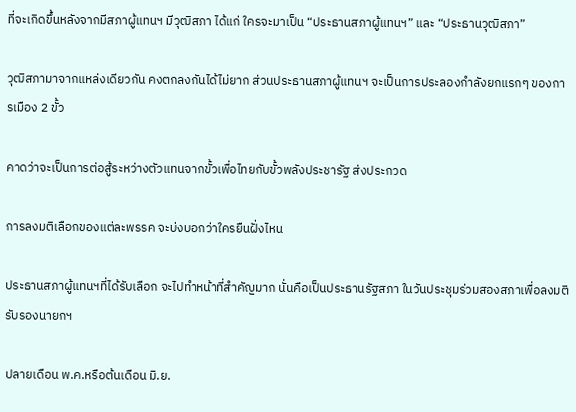ที่จะเกิดขึ้นหลังจากมีสภาผู้แทนฯ มีวุฒิสภา ได้แก่ ใครจะมาเป็น “ประธานสภาผู้แทนฯ” และ “ประธานวุฒิสภา”

วุฒิสภามาจากแหล่งเดียวกัน คงตกลงกันได้ไม่ยาก ส่วนประธานสภาผู้แทนฯ จะเป็นการประลองกำลังยกแรกๆ ของการเมือง 2 ขั้ว

คาดว่าจะเป็นการต่อสู้ระหว่างตัวแทนจากขั้วเพื่อไทยกับขั้วพลังประชารัฐ ส่งประกวด

การลงมติเลือกของแต่ละพรรค จะบ่งบอกว่าใครยืนฝั่งไหน

ประธานสภาผู้แทนฯที่ได้รับเลือก จะไปทำหน้าที่สำคัญมาก นั่นคือเป็นประธานรัฐสภา ในวันประชุมร่วมสองสภาเพื่อลงมติรับรองนายกฯ

ปลายเดือน พ.ค.หรือต้นเดือน มิ.ย.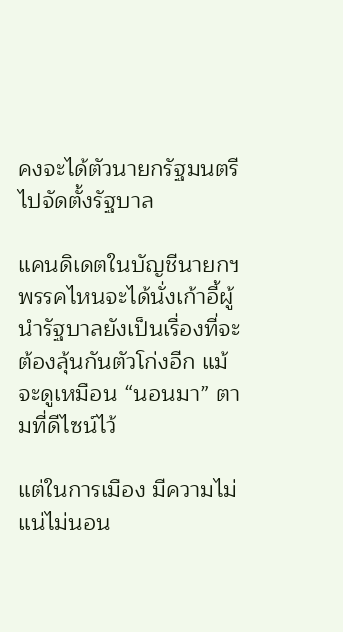คงจะได้ตัวนายกรัฐมนตรี ไปจัดตั้งรัฐบาล

แคนดิเดตในบัญชีนายกฯพรรคไหนจะได้นั่งเก้าอี้ผู้นำรัฐบาลยังเป็นเรื่องที่จะต้องลุ้นกันตัวโก่งอีก แม้จะดูเหมือน “นอนมา” ตามที่ดีไซน์ไว้

แต่ในการเมือง มีความไม่แน่ไม่นอน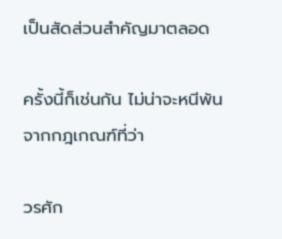เป็นสัดส่วนสำคัญมาตลอด

ครั้งนี้ก็เช่นกัน ไม่น่าจะหนีพ้นจากกฎเกณฑ์ที่ว่า

วรศัก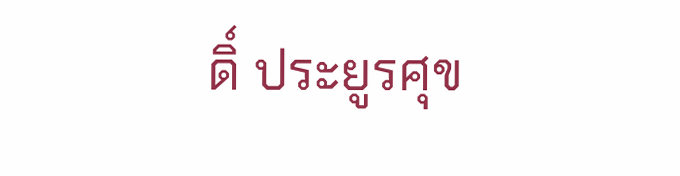ดิ์ ประยูรศุข